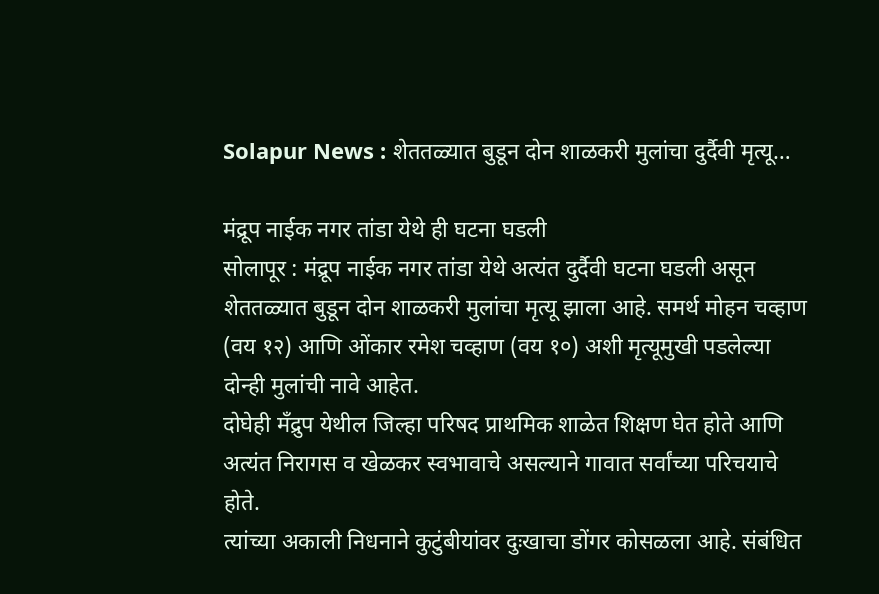Solapur News : शेततळ्यात बुडून दोन शाळकरी मुलांचा दुर्दैवी मृत्यू…

मंद्रूप नाईक नगर तांडा येथे ही घटना घडली
सोलापूर : मंद्रूप नाईक नगर तांडा येथे अत्यंत दुर्दैवी घटना घडली असून शेततळ्यात बुडून दोन शाळकरी मुलांचा मृत्यू झाला आहे. समर्थ मोहन चव्हाण (वय १२) आणि ओंकार रमेश चव्हाण (वय १०) अशी मृत्यूमुखी पडलेल्या दोन्ही मुलांची नावे आहेत.
दोघेही मँद्रुप येथील जिल्हा परिषद प्राथमिक शाळेत शिक्षण घेत होते आणि अत्यंत निरागस व खेळकर स्वभावाचे असल्याने गावात सर्वांच्या परिचयाचे होते.
त्यांच्या अकाली निधनाने कुटुंबीयांवर दुःखाचा डोंगर कोसळला आहे. संबंधित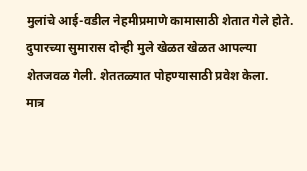मुलांचे आई-वडील नेहमीप्रमाणे कामासाठी शेतात गेले होते. दुपारच्या सुमारास दोन्ही मुले खेळत खेळत आपल्या शेतजवळ गेली. शेततळ्यात पोहण्यासाठी प्रवेश केला.
मात्र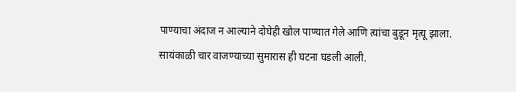पाण्याचा अंदाज न आल्याने दोघेही खोल पाण्यात गेले आणि त्यांचा बुडून मृत्यू झाला. सायंकाळी चार वाजण्याच्या सुमारास ही घटना घडली आली.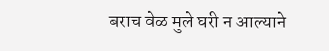बराच वेळ मुले घरी न आल्याने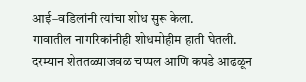आई–वडिलांनी त्यांचा शोध सुरू केला.
गावातील नागरिकांनीही शोधमोहीम हाती घेतली. दरम्यान शेततळ्याजवळ चप्पल आणि कपडे आढळून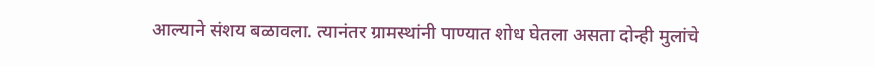आल्याने संशय बळावला. त्यानंतर ग्रामस्थांनी पाण्यात शोध घेतला असता दोन्ही मुलांचे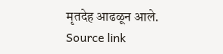मृतदेह आढळून आले.
Source link